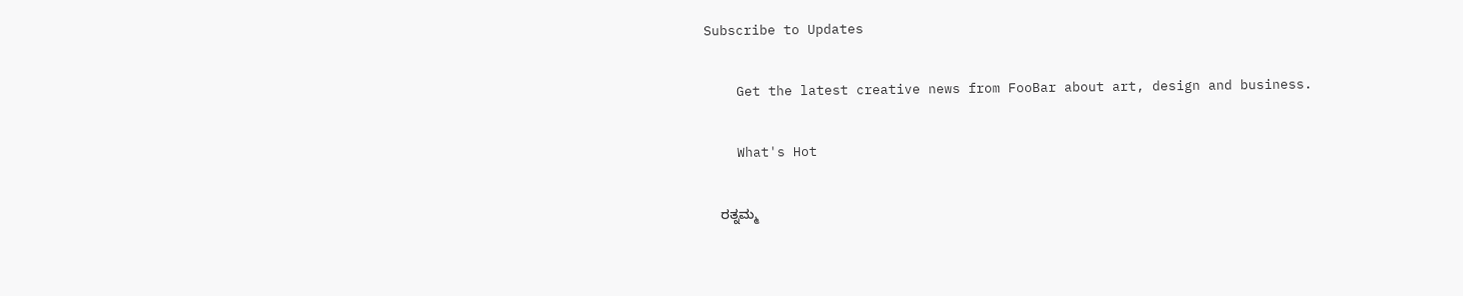Subscribe to Updates

    Get the latest creative news from FooBar about art, design and business.

    What's Hot

    ರತ್ನಮ್ಮ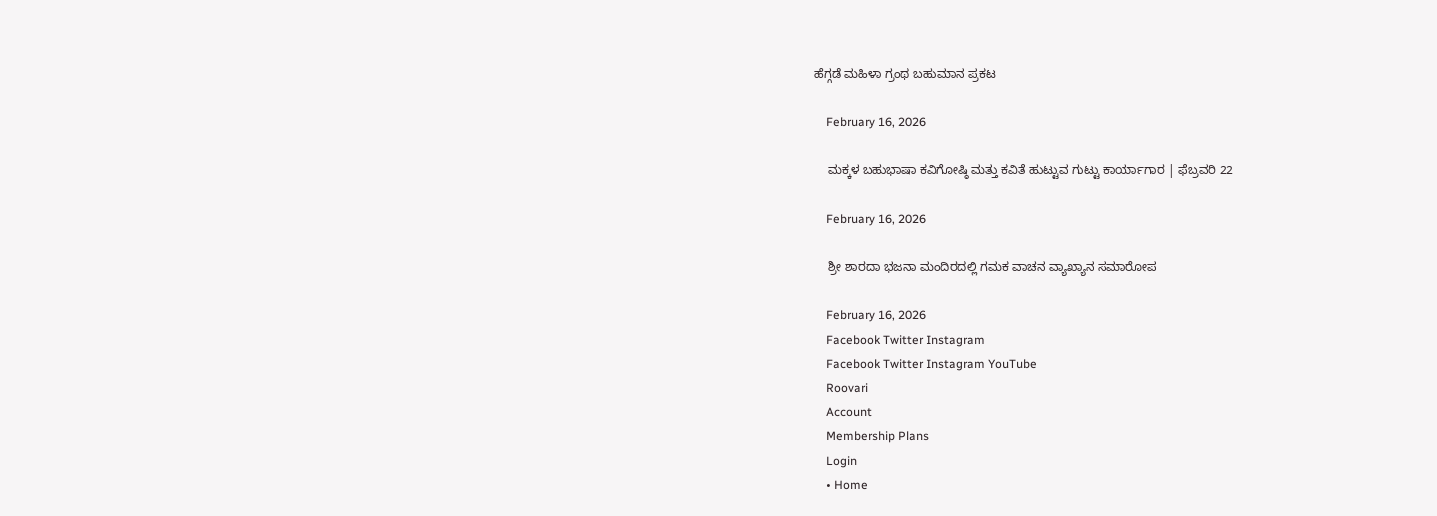ಹೆಗ್ಗಡೆ ಮಹಿಳಾ ಗ್ರಂಥ ಬಹುಮಾನ ಪ್ರಕಟ

    February 16, 2026

    ಮಕ್ಕಳ ಬಹುಭಾಷಾ ಕವಿಗೋಷ್ಠಿ ಮತ್ತು ಕವಿತೆ ಹುಟ್ಟುವ ಗುಟ್ಟು ಕಾರ್ಯಾಗಾರ | ಫೆಬ್ರವರಿ 22

    February 16, 2026

    ಶ್ರೀ ಶಾರದಾ ಭಜನಾ ಮಂದಿರದಲ್ಲಿ ಗಮಕ ವಾಚನ ವ್ಯಾಖ್ಯಾನ ಸಮಾರೋಪ

    February 16, 2026
    Facebook Twitter Instagram
    Facebook Twitter Instagram YouTube
    Roovari
    Account
    Membership Plans
    Login
    • Home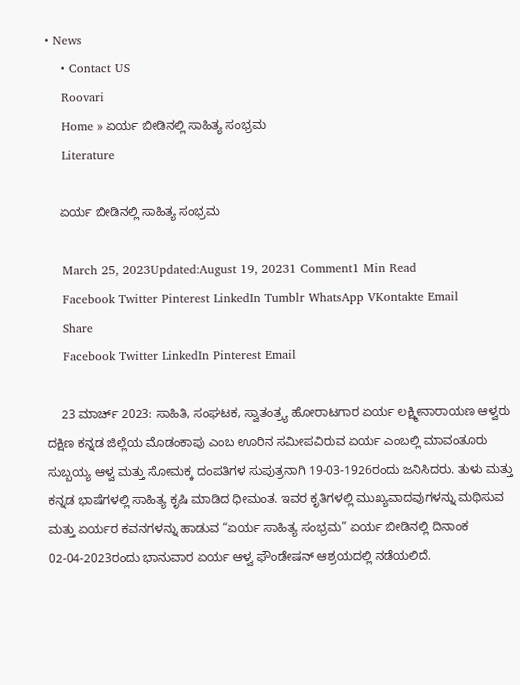• News
    • Contact US
    Roovari
    Home » ಏರ್ಯ ಬೀಡಿನಲ್ಲಿ ಸಾಹಿತ್ಯ ಸಂಭ್ರಮ
    Literature

    ಏರ್ಯ ಬೀಡಿನಲ್ಲಿ ಸಾಹಿತ್ಯ ಸಂಭ್ರಮ

    March 25, 2023Updated:August 19, 20231 Comment1 Min Read
    Facebook Twitter Pinterest LinkedIn Tumblr WhatsApp VKontakte Email
    Share
    Facebook Twitter LinkedIn Pinterest Email

    23 ಮಾರ್ಚ್ 2023: ಸಾಹಿತಿ, ಸಂಘಟಕ, ಸ್ವಾತಂತ್ರ್ಯ ಹೋರಾಟಗಾರ ಏರ್ಯ ಲಕ್ಷ್ಮೀನಾರಾಯಣ ಆಳ್ವರು ದಕ್ಷಿಣ ಕನ್ನಡ ಜಿಲ್ಲೆಯ ಮೊಡಂಕಾಪು ಎಂಬ ಊರಿನ ಸಮೀಪವಿರುವ ಏರ್ಯ ಎಂಬಲ್ಲಿ ಮಾವಂತೂರು ಸುಬ್ಬಯ್ಯ ಆಳ್ವ ಮತ್ತು ಸೋಮಕ್ಕ ದಂಪತಿಗಳ ಸುಪುತ್ರನಾಗಿ 19-03-1926ರಂದು ಜನಿಸಿದರು. ತುಳು ಮತ್ತು ಕನ್ನಡ ಭಾಷೆಗಳಲ್ಲಿ ಸಾಹಿತ್ಯ ಕೃಷಿ ಮಾಡಿದ ಧೀಮಂತ. ಇವರ ಕೃತಿಗಳಲ್ಲಿ ಮುಖ್ಯವಾದವುಗಳನ್ನು ಮಥಿಸುವ ಮತ್ತು ಏರ್ಯರ ಕವನಗಳನ್ನು ಹಾಡುವ “ಏರ್ಯ ಸಾಹಿತ್ಯ ಸಂಭ್ರಮ” ಏರ್ಯ ಬೀಡಿನಲ್ಲಿ ದಿನಾಂಕ 02-04-2023ರಂದು ಭಾನುವಾರ ಏರ್ಯ ಆಳ್ವ ಫೌಂಡೇಷನ್ ಆಶ್ರಯದಲ್ಲಿ ನಡೆಯಲಿದೆ.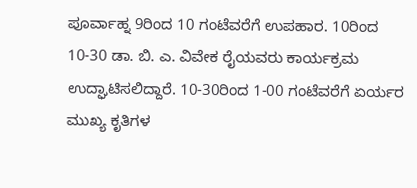ಪೂರ್ವಾಹ್ನ 9ರಿಂದ 10 ಗಂಟೆವರೆಗೆ ಉಪಹಾರ. 10ರಿಂದ 10-30 ಡಾ. ಬಿ. ಎ. ವಿವೇಕ ರೈಯವರು ಕಾರ್ಯಕ್ರಮ ಉದ್ಘಾಟಿಸಲಿದ್ದಾರೆ. 10-30ರಿಂದ 1-00 ಗಂಟೆವರೆಗೆ ಏರ್ಯರ ಮುಖ್ಯ ಕೃತಿಗಳ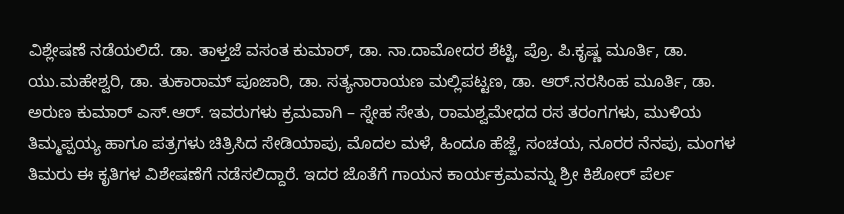ವಿಶ್ಲೇಷಣೆ ನಡೆಯಲಿದೆ. ಡಾ. ತಾಳ್ತಜೆ ವಸಂತ ಕುಮಾರ್, ಡಾ. ನಾ.ದಾಮೋದರ ಶೆಟ್ಟಿ, ಪ್ರೊ. ಪಿ.ಕೃಷ್ಣ ಮೂರ್ತಿ, ಡಾ. ಯು.ಮಹೇಶ್ವರಿ, ಡಾ. ತುಕಾರಾಮ್ ಪೂಜಾರಿ, ಡಾ. ಸತ್ಯನಾರಾಯಣ ಮಲ್ಲಿಪಟ್ಟಣ, ಡಾ. ಆರ್.ನರಸಿಂಹ ಮೂರ್ತಿ, ಡಾ. ಅರುಣ ಕುಮಾರ್ ಎಸ್.ಆರ್. ಇವರುಗಳು ಕ್ರಮವಾಗಿ – ಸ್ನೇಹ ಸೇತು, ರಾಮಶ್ವಮೇಧದ ರಸ ತರಂಗಗಳು, ಮುಳಿಯ ತಿಮ್ಮಪ್ಪಯ್ಯ ಹಾಗೂ ಪತ್ರಗಳು ಚಿತ್ರಿಸಿದ ಸೇಡಿಯಾಪು, ಮೊದಲ ಮಳೆ, ಹಿಂದೂ ಹೆಜ್ಜೆ, ಸಂಚಯ, ನೂರರ ನೆನಪು, ಮಂಗಳ ತಿಮರು ಈ ಕೃತಿಗಳ ವಿಶೇಷಣೆಗೆ ನಡೆಸಲಿದ್ದಾರೆ. ಇದರ ಜೊತೆಗೆ ಗಾಯನ ಕಾರ್ಯಕ್ರಮವನ್ನು ಶ್ರೀ ಕಿಶೋರ್ ಪೆರ್ಲ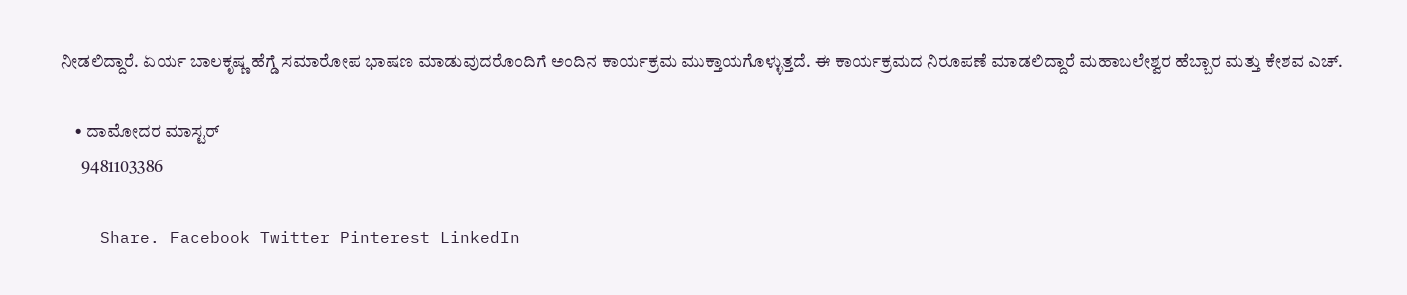ನೀಡಲಿದ್ದಾರೆ. ಏರ್ಯ ಬಾಲಕೃಷ್ಣ ಹೆಗ್ಡೆ ಸಮಾರೋಪ ಭಾಷಣ ಮಾಡುವುದರೊಂದಿಗೆ ಅಂದಿನ ಕಾರ್ಯಕ್ರಮ ಮುಕ್ತಾಯಗೊಳ್ಳುತ್ತದೆ. ಈ ಕಾರ್ಯಕ್ರಮದ ನಿರೂಪಣೆ ಮಾಡಲಿದ್ದಾರೆ ಮಹಾಬಲೇಶ್ವರ ಹೆಬ್ಬಾರ ಮತ್ತು ಕೇಶವ ಎಚ್.

    • ದಾಮೋದರ ಮಾಸ್ಟರ್
      9481103386

    Share. Facebook Twitter Pinterest LinkedIn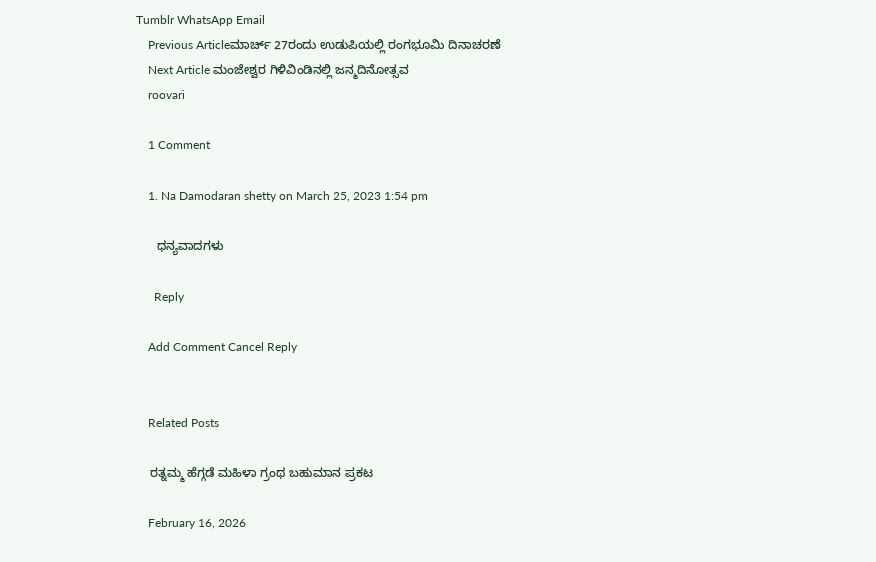Tumblr WhatsApp Email
    Previous Articleಮಾರ್ಚ್ 27ರಂದು ಉಡುಪಿಯಲ್ಲಿ ರಂಗಭೂಮಿ ದಿನಾಚರಣೆ
    Next Article ಮಂಜೇಶ್ವರ ಗಿಳಿವಿಂಡಿನಲ್ಲಿ ಜನ್ಮದಿನೋತ್ಸವ
    roovari

    1 Comment

    1. Na Damodaran shetty on March 25, 2023 1:54 pm

      ಧನ್ಯವಾದಗಳು‌

      Reply

    Add Comment Cancel Reply


    Related Posts

    ರತ್ನಮ್ಮ ಹೆಗ್ಗಡೆ ಮಹಿಳಾ ಗ್ರಂಥ ಬಹುಮಾನ ಪ್ರಕಟ

    February 16, 2026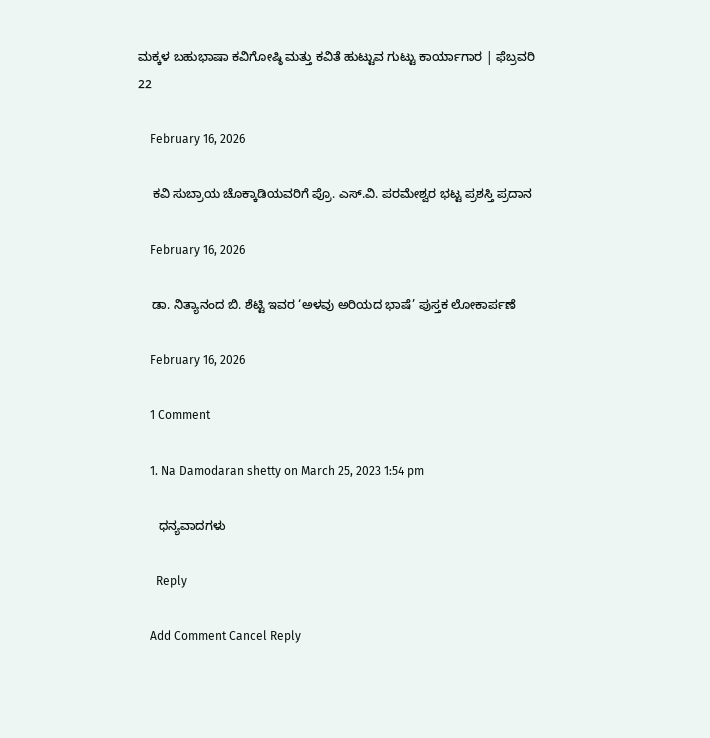ಮಕ್ಕಳ ಬಹುಭಾಷಾ ಕವಿಗೋಷ್ಠಿ ಮತ್ತು ಕವಿತೆ ಹುಟ್ಟುವ ಗುಟ್ಟು ಕಾರ್ಯಾಗಾರ | ಫೆಬ್ರವರಿ 22

    February 16, 2026

    ಕವಿ ಸುಬ್ರಾಯ ಚೊಕ್ಕಾಡಿಯವರಿಗೆ ಪ್ರೊ. ಎಸ್‌.ವಿ. ಪರಮೇಶ್ವರ ಭಟ್ಟ ಪ್ರಶಸ್ತಿ ಪ್ರದಾನ

    February 16, 2026

    ಡಾ. ನಿತ್ಯಾನಂದ ಬಿ. ಶೆಟ್ಟಿ ಇವರ ‘ಅಳವು ಅರಿಯದ ಭಾಷೆ’ ಪುಸ್ತಕ ಲೋಕಾರ್ಪಣೆ

    February 16, 2026

    1 Comment

    1. Na Damodaran shetty on March 25, 2023 1:54 pm

      ಧನ್ಯವಾದಗಳು‌

      Reply

    Add Comment Cancel Reply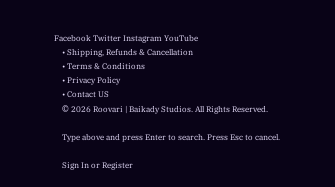Facebook Twitter Instagram YouTube
    • Shipping, Refunds & Cancellation
    • Terms & Conditions
    • Privacy Policy
    • Contact US
    © 2026 Roovari | Baikady Studios. All Rights Reserved.

    Type above and press Enter to search. Press Esc to cancel.

    Sign In or Register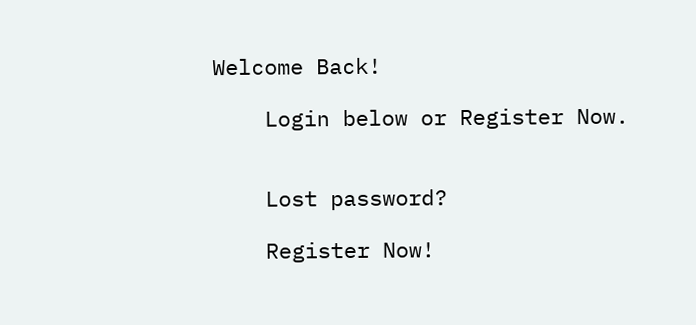Welcome Back!

    Login below or Register Now.


    Lost password?

    Register Now!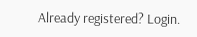Already registered? Login.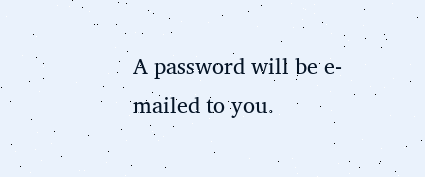A password will be e-mailed to you.